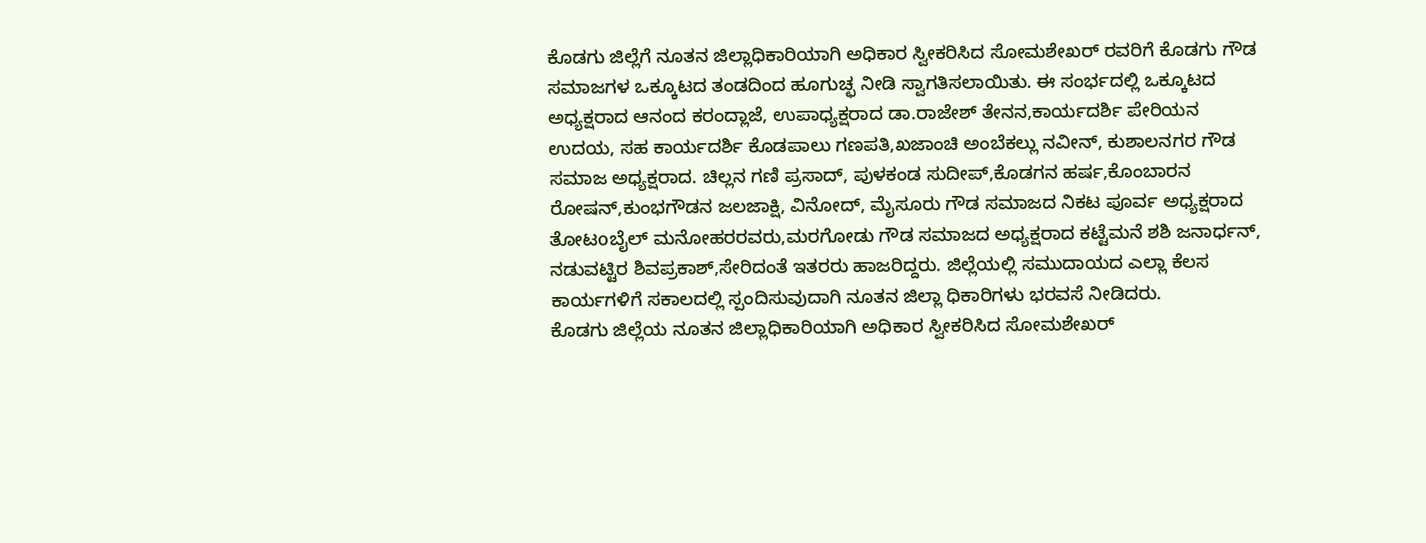ಕೊಡಗು ಜಿಲ್ಲೆಗೆ ನೂತನ ಜಿಲ್ಲಾಧಿಕಾರಿಯಾಗಿ ಅಧಿಕಾರ ಸ್ವೀಕರಿಸಿದ ಸೋಮಶೇಖರ್ ರವರಿಗೆ ಕೊಡಗು ಗೌಡ ಸಮಾಜಗಳ ಒಕ್ಕೂಟದ ತಂಡದಿಂದ ಹೂಗುಚ್ಛ ನೀಡಿ ಸ್ವಾಗತಿಸಲಾಯಿತು. ಈ ಸಂರ್ಭದಲ್ಲಿ ಒಕ್ಕೂಟದ ಅಧ್ಯಕ್ಷರಾದ ಆನಂದ ಕರಂದ್ಲಾಜೆ, ಉಪಾಧ್ಯಕ್ಷರಾದ ಡಾ.ರಾಜೇಶ್ ತೇನನ,ಕಾರ್ಯದರ್ಶಿ ಪೇರಿಯನ ಉದಯ, ಸಹ ಕಾರ್ಯದರ್ಶಿ ಕೊಡಪಾಲು ಗಣಪತಿ,ಖಜಾಂಚಿ ಅಂಬೆಕಲ್ಲು ನವೀನ್, ಕುಶಾಲನಗರ ಗೌಡ ಸಮಾಜ ಅಧ್ಯಕ್ಷರಾದ. ಚಿಲ್ಲನ ಗಣಿ ಪ್ರಸಾದ್, ಪುಳಕಂಡ ಸುದೀಪ್,ಕೊಡಗನ ಹರ್ಷ,ಕೊಂಬಾರನ ರೋಷನ್,ಕುಂಭಗೌಡನ ಜಲಜಾಕ್ಷಿ, ವಿನೋದ್, ಮೈಸೂರು ಗೌಡ ಸಮಾಜದ ನಿಕಟ ಪೂರ್ವ ಅಧ್ಯಕ್ಷರಾದ ತೋಟoಬೈಲ್ ಮನೋಹರರವರು,ಮರಗೋಡು ಗೌಡ ಸಮಾಜದ ಅಧ್ಯಕ್ಷರಾದ ಕಟ್ಟೆಮನೆ ಶಶಿ ಜನಾರ್ಧನ್, ನಡುವಟ್ಟಿರ ಶಿವಪ್ರಕಾಶ್,ಸೇರಿದಂತೆ ಇತರರು ಹಾಜರಿದ್ದರು. ಜಿಲ್ಲೆಯಲ್ಲಿ ಸಮುದಾಯದ ಎಲ್ಲಾ ಕೆಲಸ ಕಾರ್ಯಗಳಿಗೆ ಸಕಾಲದಲ್ಲಿ ಸ್ಪಂದಿಸುವುದಾಗಿ ನೂತನ ಜಿಲ್ಲಾ ಧಿಕಾರಿಗಳು ಭರವಸೆ ನೀಡಿದರು.
ಕೊಡಗು ಜಿಲ್ಲೆಯ ನೂತನ ಜಿಲ್ಲಾಧಿಕಾರಿಯಾಗಿ ಅಧಿಕಾರ ಸ್ವೀಕರಿಸಿದ ಸೋಮಶೇಖರ್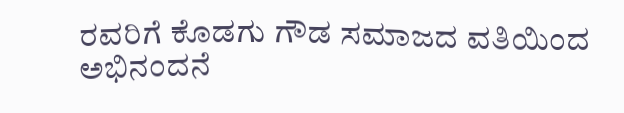ರವರಿಗೆ ಕೊಡಗು ಗೌಡ ಸಮಾಜದ ವತಿಯಿಂದ ಅಭಿನಂದನೆ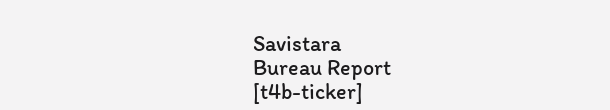Savistara
Bureau Report
[t4b-ticker]